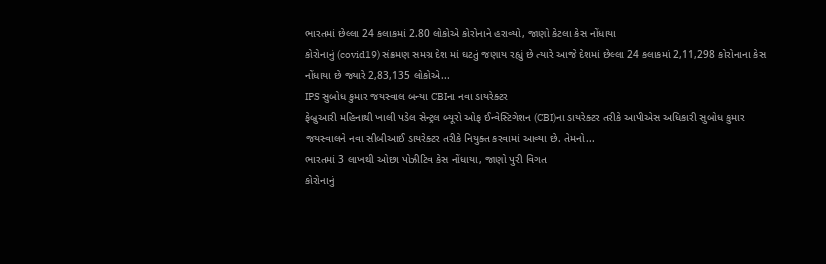ભારતમાં છેલ્લા 24 કલાકમાં 2.80 લોકોએ કોરોનાને હરાવ્યો, જાણો કેટલા કેસ નોંધાયા
કોરોનાનું (covid19) સંક્રમણ સમગ્ર દેશ માં ઘટતું જણાય રહ્યું છે ત્યારે આજે દેશમાં છેલ્લા 24 કલાકમાં 2,11,298 કોરોનાના કેસ નોંધાયા છે જ્યારે 2,83,135 લોકોએ...
IPS સુબોધ કુમાર જયસ્વાલ બન્યા CBIના નવા ડાયરેક્ટર
ફેબ્રુઆરી મહિનાથી ખાલી પડેલ સેન્ટ્રલ બ્યૂરો ઓફ ઈન્વેસ્ટિગેશન (CBI)ના ડાયરેક્ટર તરીકે આપીએસ અધિકારી સુબોધ કુમાર જયસ્વાલને નવા સીબીઆઈ ડાયરેક્ટર તરીકે નિયુક્ત કરવામાં આવ્યા છે. તેમનો...
ભારતમાં 3 લાખથી ઓછા પોઝીટિવ કેસ નોંધાયા, જાણો પુરી વિગત
કોરોનાનું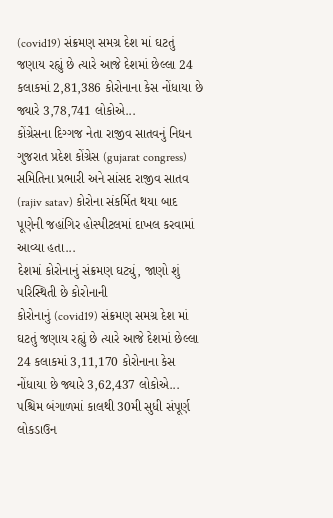(covid19) સંક્રમણ સમગ્ર દેશ માં ઘટતું જણાય રહ્યું છે ત્યારે આજે દેશમાં છેલ્લા 24 કલાકમાં 2,81,386 કોરોનાના કેસ નોંધાયા છે જ્યારે 3,78,741 લોકોએ...
કોંગ્રેસના દિગ્ગજ નેતા રાજીવ સાતવનું નિધન
ગુજરાત પ્રદેશ કોંગ્રેસ (gujarat congress) સમિતિના પ્રભારી અને સાંસદ રાજીવ સાતવ (rajiv satav) કોરોના સંકર્મિત થયા બાદ પૂણેની જહાંગિર હોસ્પીટલમાં દાખલ કરવામાં આવ્યા હતા...
દેશમાં કોરોનાનું સંક્રમણ ઘટ્યું, જાણો શું પરિસ્થિતી છે કોરોનાની
કોરોનાનું (covid19) સંક્રમણ સમગ્ર દેશ માં ઘટતું જણાય રહ્યું છે ત્યારે આજે દેશમાં છેલ્લા 24 કલાકમાં 3,11,170 કોરોનાના કેસ નોંધાયા છે જ્યારે 3,62,437 લોકોએ...
પશ્ચિમ બંગાળમાં કાલથી 30મી સુધી સંપૂર્ણ લોકડાઉન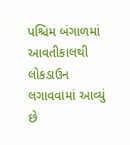પશ્ચિમ બંગાળમાં આવતીકાલથી લોકડાઉન લગાવવામાં આવ્યું છે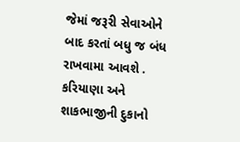જેમાં જરૂરી સેવાઓને બાદ કરતાં બધુ જ બંધ રાખવામા આવશે . કરિયાણા અને શાકભાજીની દુકાનો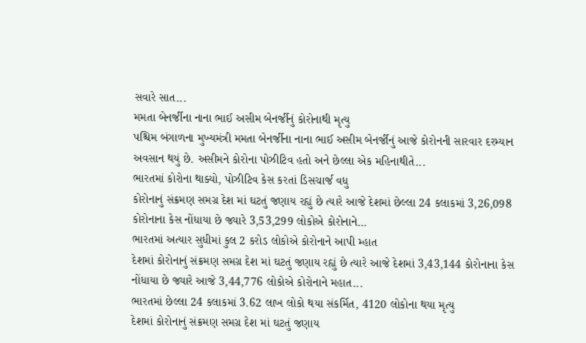સવારે સાત...
મમતા બેનર્જીના નાના ભાઈ અસીમ બેનર્જીનું કોરોનાથી મૃત્યુ
પશ્ચિમ બંગાળના મુખ્યમંત્રી મમતા બેનર્જીના નાના ભાઈ અસીમ બેનર્જીનું આજે કોરોનની સારવાર દરમ્યાન અવસાન થયું છે. અસીમને કોરોના પોઝીટિવ હતો અને છેલ્લા એક મહિનાથીતે...
ભારતમાં કોરોના થાક્યો, પોઝીટિવ કેસ કરતાં ડિસચાર્જ વધુ
કોરોનાનું સંક્રમણ સમગ્ર દેશ માં ઘટતું જણાય રહ્યું છે ત્યારે આજે દેશમાં છેલ્લા 24 કલાકમાં 3,26,098 કોરોનાના કેસ નોંધાયા છે જ્યારે 3,53,299 લોકોએ કોરોનાને...
ભારતમાં અત્યાર સુધીમાં કુલ 2 કરોડ લોકોએ કોરોનાને આપી મ્હાત
દેશમાં કોરોનાનું સંક્રમણ સમગ્ર દેશ માં ઘટતું જણાય રહ્યું છે ત્યારે આજે દેશમાં 3,43,144 કોરોનાના કેસ નોંધાયા છે જ્યારે આજે 3,44,776 લોકોએ કોરોનાને મહાત...
ભારતમાં છેલ્લા 24 કલાકમાં 3.62 લાખ લોકો થયા સંકર્મિત, 4120 લોકોના થયા મૃત્યુ
દેશમાં કોરોનાનું સંક્રમણ સમગ્ર દેશ માં ઘટતું જણાય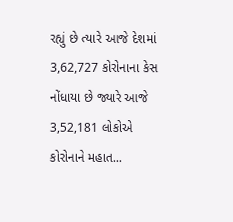રહ્યું છે ત્યારે આજે દેશમાં 3,62,727 કોરોનાના કેસ નોંધાયા છે જ્યારે આજે 3,52,181 લોકોએ કોરોનાને મહાત...